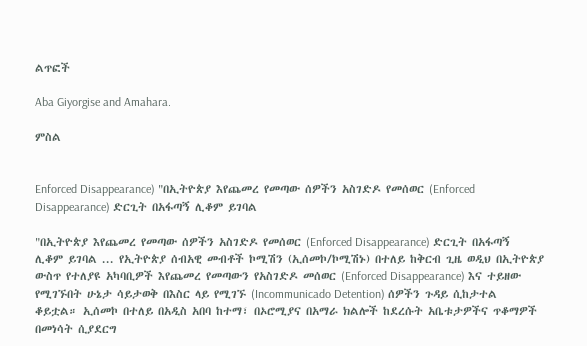ልጥፎች

Aba Giyorgise and Amahara.

ምስል


Enforced Disappearance) "በኢትዮጵያ እየጨመረ የመጣው ሰዎችን አስገድዶ የመሰወር (Enforced Disappearance) ድርጊት በአፋጣኝ ሊቆም ይገባል

"በኢትዮጵያ እየጨመረ የመጣው ሰዎችን አስገድዶ የመሰወር (Enforced Disappearance) ድርጊት በአፋጣኝ ሊቆም ይገባል ... የኢትዮጵያ ሰብአዊ መብቶች ኮሚሽን (ኢሰመኮ/ኮሚሽኑ) በተለይ ከቅርብ ጊዜ ወዲህ በኢትዮጵያ ውስጥ የተለያዩ አካባቢዎች እየጨመረ የመጣውን የአስገድዶ መሰወር (Enforced Disappearance) እና ተይዘው የሚገኙበት ሁኔታ ሳይታወቅ በእስር ላይ የሚገኙ (Incommunicado Detention) ሰዎችን ጉዳይ ሲከታተል ቆይቷል። ኢሰመኮ በተለይ በአዲስ አበባ ከተማ፣ በኦሮሚያና በአማራ ክልሎች ከደረሱት አቤቱታዎችና ጥቆማዎች በመነሳት ሲያደርግ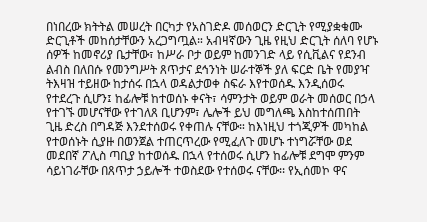በነበረው ክትትል መሠረት በርካታ የአስገድዶ መሰወርን ድርጊት የሚያቋቁሙ ድርጊቶች መከሰታቸውን አረጋግጧል። አብዛኛውን ጊዜ የዚህ ድርጊት ሰለባ የሆኑ ሰዎች ከመኖሪያ ቤታቸው፣ ከሥራ ቦታ ወይም ከመንገድ ላይ የሲቪልና የደንብ ልብስ በለበሱ የመንግሥት ጸጥታና ደኅንነት ሠራተኞች ያለ ፍርድ ቤት የመያዣ ትእዛዝ ተይዘው ከታሰሩ በኋላ ወዳልታወቀ ስፍራ እየተወሰዱ እንዲሰወሩ የተደረጉ ሲሆን፤ ከፊሎቹ ከተወሰኑ ቀናት፣ ሳምንታት ወይም ወራት መሰወር በኃላ የተገኙ መሆናቸው የተገለጸ ቢሆንም፣ ሌሎች ይህ መግለጫ እስከተሰጠበት ጊዜ ድረስ በግዳጅ እንደተሰወሩ የቀጠሉ ናቸው። ከእነዚህ ተጎጂዎች መካከል የተወሰኑት ሲያዙ በወንጀል ተጠርጥረው የሚፈለጉ መሆኑ ተነግሯቸው ወደ መደበኛ ፖሊስ ጣቢያ ከተወሰዱ በኋላ የተሰወሩ ሲሆን ከፊሎቹ ደግሞ ምንም ሳይነገራቸው በጸጥታ ኃይሎች ተወስደው የተሰወሩ ናቸው፡፡ የኢሰመኮ ዋና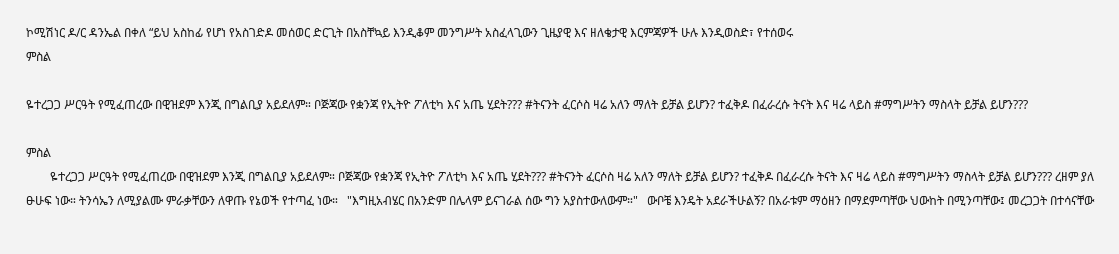ኮሚሽነር ዶ/ር ዳንኤል በቀለ “ይህ አስከፊ የሆነ የአስገድዶ መሰወር ድርጊት በአስቸኳይ እንዲቆም መንግሥት አስፈላጊውን ጊዜያዊ እና ዘለቄታዊ እርምጃዎች ሁሉ እንዲወስድ፣ የተሰወሩ
ምስል

ዬተረጋጋ ሥርዓት የሚፈጠረው በዊዝደም እንጂ በግልቢያ አይደለም። ቦጅጃው የቋንጃ የኢትዮ ፖለቲካ እና አጤ ሂደት??? #ትናንት ፈርሶስ ዛሬ አለን ማለት ይቻል ይሆን? ተፈቅዶ በፈራረሱ ትናት እና ዛሬ ላይስ #ማግሥትን ማስላት ይቻል ይሆን???

ምስል
        ዬተረጋጋ ሥርዓት የሚፈጠረው በዊዝደም እንጂ በግልቢያ አይደለም። ቦጅጃው የቋንጃ የኢትዮ ፖለቲካ እና አጤ ሂደት??? #ትናንት ፈርሶስ ዛሬ አለን ማለት ይቻል ይሆን? ተፈቅዶ በፈራረሱ ትናት እና ዛሬ ላይስ #ማግሥትን ማስላት ይቻል ይሆን??? ረዘም ያለ ፁሁፍ ነው። ትንሳኤን ለሚያልሙ ምራቃቸውን ለዋጡ የኔወች የተጣፈ ነው።   "እግዚአብሄር በአንድም በሌላም ይናገራል ሰው ግን አያስተውለውም።"   ውቦቼ እንዴት አደራችሁልኝ? በአራቱም ማዕዘን በማደምጣቸው ህውከት በሚንጣቸው፤ መረጋጋት በተሳናቸው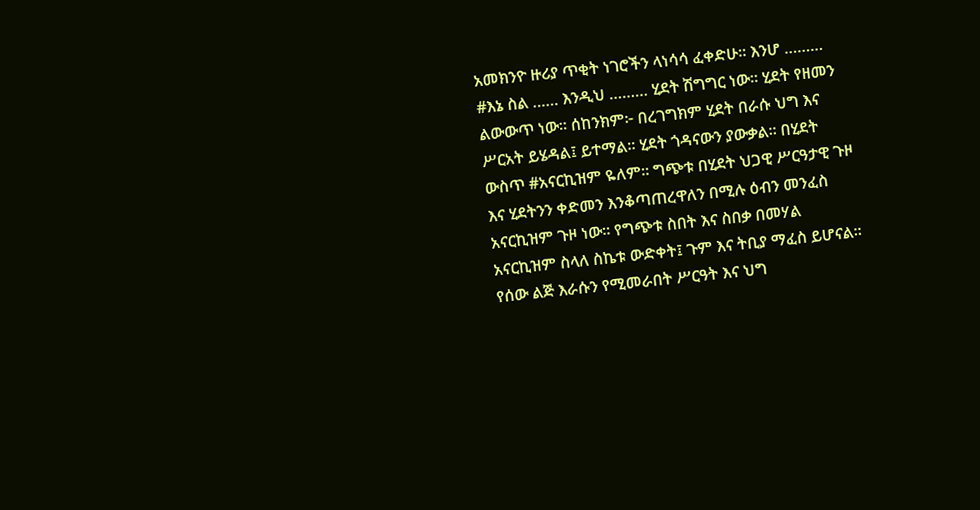አመክንዮ ዙሪያ ጥቂት ነገሮችን ላነሳሳ ፈቀድሁ። እንሆ ………   #እኔ ስል …… እንዲህ ……… ሂደት ሽግግር ነው። ሂደት የዘመን ልውውጥ ነው። ሰከንክም፦ በረገግክም ሂደት በራሱ ህግ እና ሥርአት ይሄዳል፤ ይተማል። ሂደት ጎዳናውን ያውቃል። በሂደት ውስጥ #አናርኪዝም ዬለም። ግጭቱ በሂደት ህጋዊ ሥርዓታዊ ጉዞ እና ሂደትንን ቀድመን እንቆጣጠረዋለን በሚሉ ዕብን መንፈስ አናርኪዝም ጉዞ ነው። የግጭቱ ስበት እና ስበቃ በመሃል አናርኪዝም ስላለ ስኬቱ ውድቀት፤ ጉም እና ትቢያ ማፈስ ይሆናል።   የሰው ልጅ እራሱን የሚመራበት ሥርዓት እና ህግ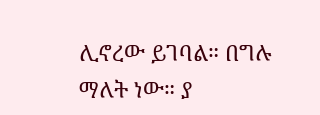ሊኖረው ይገባል። በግሉ ማለት ነው። ያ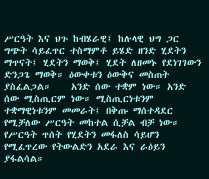ሥርዓት እና ህጉ ከብሄራዊ፤ ከሉላዊ ህግ ጋር ግጭት ሳይፈጥር ተስማምቶ ይሄድ ዘንድ ሂደትን ማጥናት፤ ሂደትን ማወቅ፤ ሂደት ለዘመኑ የደነገገውን ድንጋጌ ማወቅ። ዕውቀቱን ዕውቅና መስጠት ያስፈልጋል።    አንድ ሰው ተቋም ነው። አንድ ሰው ሚስጢርም ነው። ሚስጢርነቱንም ተቋማዊነቱንም መመራት፤ በቅጡ ማሰተዳደር የሚቻለው ሥርዓት መከተል ሲቻል ብቻ ነው። የሥርዓት ጥሰት የሂደትን መፋለስ ሳይሆን የሚፈጥረው የትውልድን አደራ እና ራዕይን ያፋልሳል።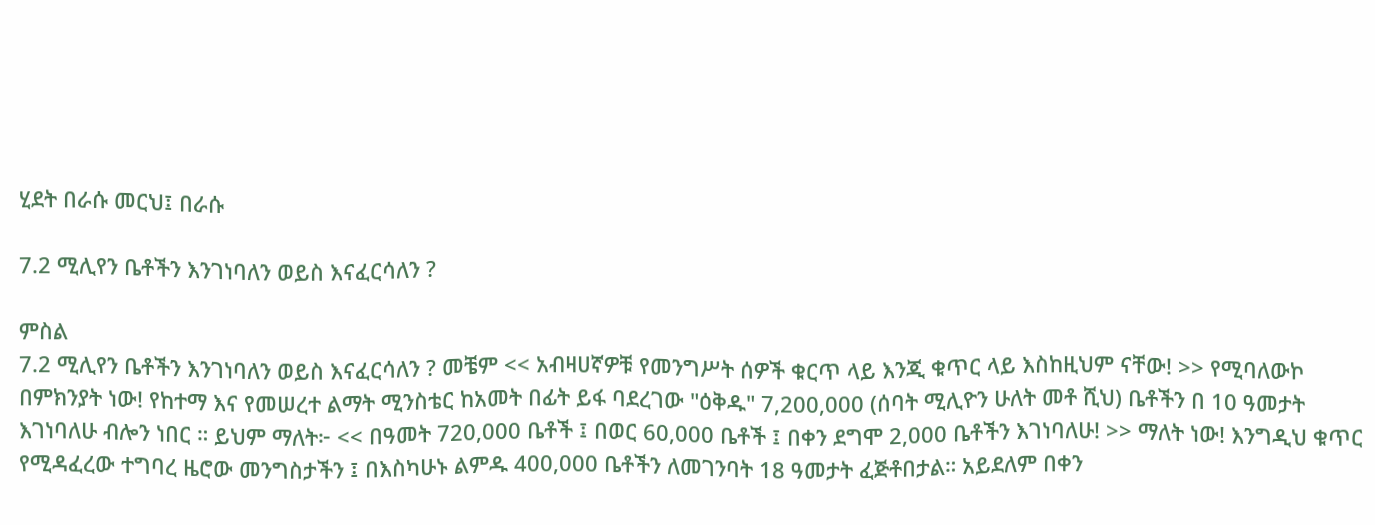ሂደት በራሱ መርህ፤ በራሱ

7.2 ሚሊየን ቤቶችን እንገነባለን ወይስ እናፈርሳለን ?

ምስል
7.2 ሚሊየን ቤቶችን እንገነባለን ወይስ እናፈርሳለን ? መቼም << አብዛሀኛዎቹ የመንግሥት ሰዎች ቁርጥ ላይ እንጂ ቁጥር ላይ እስከዚህም ናቸው! >> የሚባለውኮ በምክንያት ነው! የከተማ እና የመሠረተ ልማት ሚንስቴር ከአመት በፊት ይፋ ባደረገው "ዕቅዱ" 7,200,000 (ሰባት ሚሊዮን ሁለት መቶ ሺህ) ቤቶችን በ 10 ዓመታት እገነባለሁ ብሎን ነበር ። ይህም ማለት፦ << በዓመት 720,000 ቤቶች ፤ በወር 60,000 ቤቶች ፤ በቀን ደግሞ 2,000 ቤቶችን እገነባለሁ! >> ማለት ነው! እንግዲህ ቁጥር የሚዳፈረው ተግባረ ዜሮው መንግስታችን ፤ በእስካሁኑ ልምዱ 400,000 ቤቶችን ለመገንባት 18 ዓመታት ፈጅቶበታል። አይደለም በቀን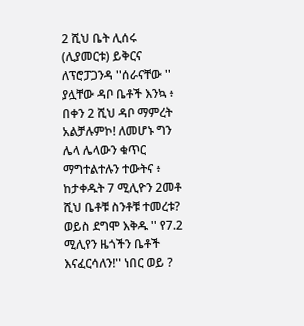2 ሺህ ቤት ሊሰሩ (ሊያመርቱ) ይቅርና ለፕሮፓጋንዳ ''ሰራናቸው '' ያሏቸው ዳቦ ቤቶች እንኳ ፥ በቀን 2 ሺህ ዳቦ ማምረት አልቻሉምኮ! ለመሆኑ ግን ሌላ ሌላውን ቁጥር ማግተልተሉን ተውትና ፥ ከታቀዱት 7 ሚሊዮን 2መቶ ሺህ ቤቶቹ ስንቶቹ ተመረቱ? ወይስ ደግሞ እቅዱ '' የ7.2 ሚሊየን ዜጎችን ቤቶች እናፈርሳለን!'' ነበር ወይ ?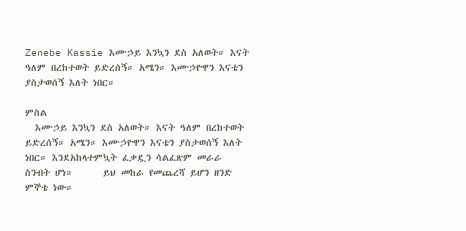Zenebe Kassie እሙኃይ እንኳን ደስ አለወት። እናት ዓለም በረከተወት ይድረሰኝ። አሜን። እሙኃዮዋን እናቴን ያስታወሰኝ እለት ነበር።

ምስል
  እሙኃይ እንኳን ደስ አለወት። እናት ዓለም በረከተወት ይድረሰኝ። አሜን። እሙኃዮዋን እናቴን ያስታወሰኝ እለት ነበር። እንደአከላተምኳት ፈቃዷን ሳልፈጽም መራራ ስንብት ሆነ።      ይህ መከራ የመጨረሻ ይሆን ዘንድ ምኞቴ ነው።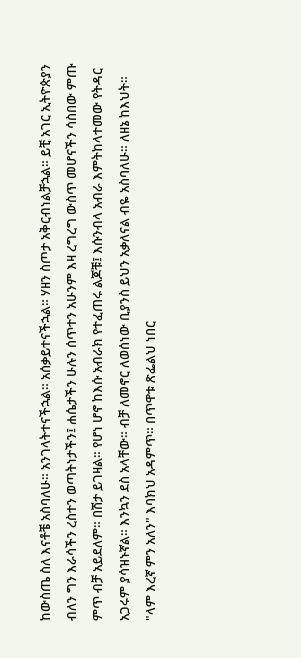ከውስጤ ስለ እናቶቼ አስባለሁ። አንገላትተናችኋል። አሰቃይተናችኋል። ሃዘን ስጦታ አቅርብነልቻኋል። ይቺ አገር ኢትዮጵያን ብለን ግን እራሳችን ረስተን ወጣትነታችን፤ ሐሴታችን ሁሉን ሰጥተን አሁንም እዛ ረግረግ ውስጥ መሆናችን ሳስበው ምጡ ምጥ ብቻ አይደለም። በሽታ ይገዛል። የሆነ ሆኖ ከእሱ አብራክ የተፈጠሩ ልጆቹ፤ እሱንብላ አብራ እምትከላተመው የትዳር አጋሩም ያሳዝኑኛል። እንኳን ደስ አላቸው። ብቻ ለመኖር ለወሰነው ቢያንስ ይህን አቃለናል ብዬ አስባለሁ። ለዘኔ ከእህት። "ላም እረኛ ምን አለን" እባክህ አዳምጥ። በጥዋቱ ጽፌልህ ነበር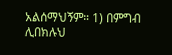አልሰማህኝም። 1) በምግብ ሊበክሉህ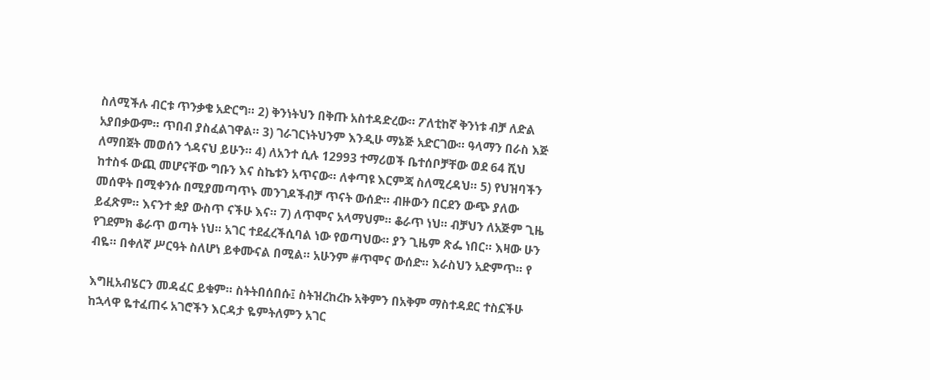ስለሚችሉ ብርቱ ጥንቃቄ አድርግ። 2) ቅንነትህን በቅጡ አስተዳድረው። ፖለቲከኛ ቅንነቱ ብቻ ለድል አያበቃውም። ጥበብ ያስፈልገዋል። 3) ገራገርነትህንም እንዲሁ ማኔጅ አድርገው። ዓላማን በራስ እጅ ለማበጀት መወሰን ጎዳናህ ይሁን። 4) ለአንተ ሲሉ 12993 ተማሪወች ቤተሰቦቻቸው ወደ 64 ሺህ ከተስፋ ውጪ መሆናቸው ግቡን እና ስኬቱን አጥናው። ለቀጣዩ እርምጃ ስለሚረዳህ። 5) የህዝባችን መሰዋት በሚቀንሱ በሚያመጣጥኑ መንገዶችብቻ ጥናት ውሰድ። ብዙውን በርደን ውጭ ያለው ይፈጽም። እናንተ ቋያ ውስጥ ናችሁ እና። 7) ለጥሞና አላማህም። ቆራጥ ነህ። ብቻህን ለአጅም ጊዜ የገደምክ ቆራጥ ወጣት ነህ። አገር ተደፈረችሲባል ነው የወጣህው። ያን ጊዜም ጽፌ ነበር። እዛው ሁን ብዬ። በቀለኛ ሥርዓት ስለሆነ ይቀሙናል በሚል። አሁንም #ጥሞና ውሰድ። እራስህን አድምጥ። የ

እግዚአብሄርን መዳፈር ይቁም። ስትትበሰበሱ፤ ስትዝረከረኩ አቅምን በአቅም ማስተዳደር ተስኗችሁ ከኋላዋ ዬተፈጠሩ አገሮችን እርዳታ ዬምትለምን አገር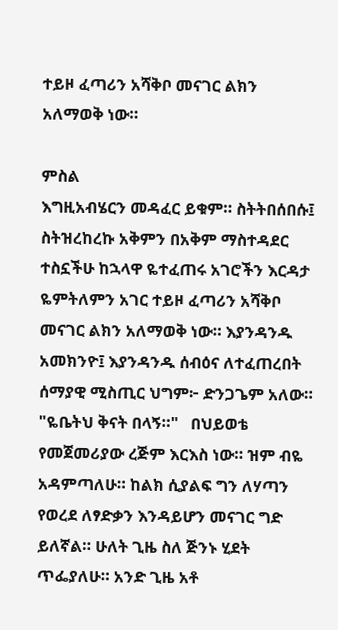ተይዞ ፈጣሪን አሻቅቦ መናገር ልክን አለማወቅ ነው።

ምስል
እግዚአብሄርን መዳፈር ይቁም። ስትትበሰበሱ፤ ስትዝረከረኩ አቅምን በአቅም ማስተዳደር ተስኗችሁ ከኋላዋ ዬተፈጠሩ አገሮችን እርዳታ ዬምትለምን አገር ተይዞ ፈጣሪን አሻቅቦ መናገር ልክን አለማወቅ ነው። እያንዳንዱ አመክንዮ፤ እያንዳንዱ ሰብዕና ለተፈጠረበት ሰማያዊ ሚስጢር ህግም፦ ድንጋጌም አለው። "ዬቤትህ ቅናት በላኝ።"   በህይወቴ የመጀመሪያው ረጅም እርእስ ነው። ዝም ብዬ አዳምጣለሁ። ከልክ ሲያልፍ ግን ለሃጣን የወረደ ለፃድቃን እንዳይሆን መናገር ግድ ይለኛል። ሁለት ጊዜ ስለ ጅንኑ ሂደት ጥፌያለሁ። አንድ ጊዜ አቶ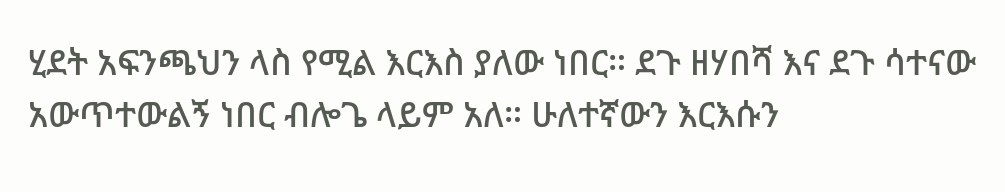ሂደት አፍንጫህን ላስ የሚል እርእስ ያለው ነበር። ደጉ ዘሃበሻ እና ደጉ ሳተናው አውጥተውልኝ ነበር ብሎጌ ላይም አለ። ሁለተኛውን እርእሱን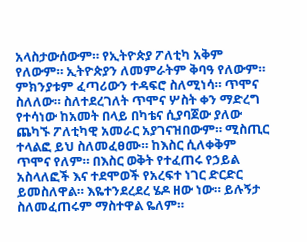አላስታውሰውም። የኢትዮጵያ ፖለቲካ አቅም የለውም። ኢትዮጵያን ለመምራትም ቅባዓ የለውም። ምክንያቱም ፈጣሪውን ተዳፍሮ ስለሚነሳ። ጥሞና ስለለው። ስለተደረገለት ጥሞና ሦስት ቀን ማድረግ የተሳነው ከአመት በላይ በካቴና ሲያባጀው ያለው ጨካኙ ፖለቲካዊ አመራር አያገናዝበውም። ሚስጢር ተላልፎ ይህ ስለመፈፀሙ። ከእስር ሲለቀቅም ጥሞና የለም። በእስር ወቅት የተፈጠሩ የኃይል አስላለፎች እና ተደሞወች የአረፍተ ነገር ድርድር ይመስለዋል። እዬተንደረደረ ሄዶ ዘው ነው። ይሉኝታ ስለመፈጠሩም ማስተዋል ዬለም።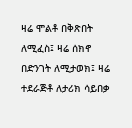ዛሬ ሞልቶ በቅጽበት ለሚፈስ፤ ዛሬ ሰክኖ በድንገት ለሚታወክ፤ ዛሬ ተደራጅቶ ለታሪክ ሳይበቃ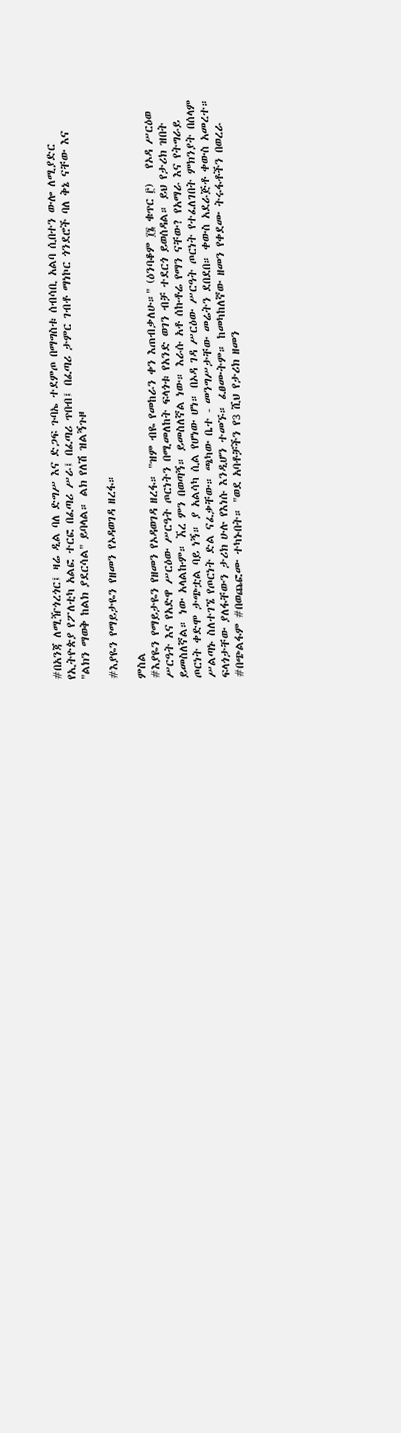#በአንጃ ለሚዥጎረጎር፤ ዛሬ ዲል ባለ ድግሥ እና ድጋፍ ጉባኤ ተደምጦ በማግስቱ ሰብሳቢ አልባ ሲበተን ውሎ ለሚያድር የኢትዮጵያ የፖለቲካ አልፎ ተርፎ በፈጣሪ ሥራ፤ በፈጣሪ ጥበብ፤ በፈጣሪ ታምር ገብቶ ማነኮር ጎንደሮች ባለ ቅኔ ናቸው እና "ልክን ማወቅ ከልክ ያደርሳል" ይባላል። ልክ የለሽ ዝልኝጉዞ

#እያዬን የማይታዬን የዘመን የኦዳወገዳ ዘረፋ።

ምስል
#እያዬን የማይታዬን የዘመን የኦዳወገዳ ዘረፋ። "ዝም ብዬ የመከራን ቀን እጠብቃለሁ።" (ዕንባቆም ፲፮ ቁጥር ፫)   የኦዳ ሥርዕወ ሥርዓት እና የአድዋ ሥርዕው ሥርዓት ጦርነትን በሚመለከት ፍላጎቱ የአንድ ወገን ብቻ ተደርጎ ይወሰዳል። ይህ የታሪክ ዝበት ይመስለኛል። ነው አላልኩም። ኧረ ምን በወጣኝ። ይመስለኛል ነው። እራሱ አቶ ሰኩቶሬ የማን ናቸው? የአማራ እና የትግራይ ጦርነት ቀድሞ ታጭቷል ባይ ነኝ። ያ አልሳካ ሲል የሆነው ሆነ። በኦዳ ገዳ ሥርዕው ሥርዓት ጦርነት የተፈለገበት ምክንያት በሰላም ሥልጣኑ ስለተገኜ የጦርነት ድል ናፈቃቸው። ጫካው ቤተ - መንግሥታቸው መሬትን ደበደበ። ቀውስ አደራጅቶ ቀውስ አመረተ። ፍላጎታቸው ያለፋቸውን ታሪክ ሁሉ የእነሱ እንዲሆን ተመኙ። ፈፀሙትም። ከመካከለኛው ዘመን የቀደሙ ትሩፋቶችን በወረራ #በጭልፋም #በወጨፎሙ ተካኑበት። "ወደ አባቶቻችን የ3 ሺህ የታሪክ ዘመን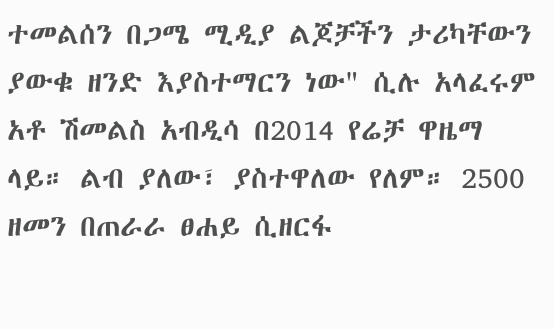ተመልሰን በጋሜ ሚዲያ ልጆቻችን ታሪካቸውን ያውቁ ዘንድ እያስተማርን ነው" ሲሉ አላፈሩም አቶ ሽመልስ አብዲሳ በ2014 የሬቻ ዋዜማ ላይ። ልብ ያለው፣ ያስተዋለው የለም። 2500 ዘመን በጠራራ ፀሐይ ሲዘርፋ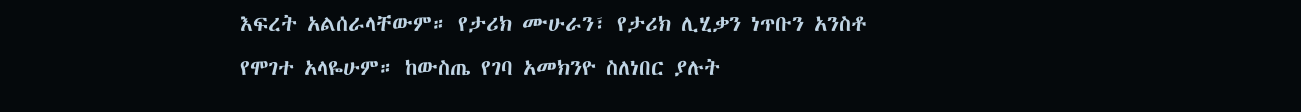እፍረት አልሰራላቸውም። የታሪክ ሙሁራን፣ የታሪክ ሊሂቃን ነጥቡን አንስቶ የሞገተ አላዬሁም። ከውስጤ የገባ አመክንዮ ስለነበር ያሉት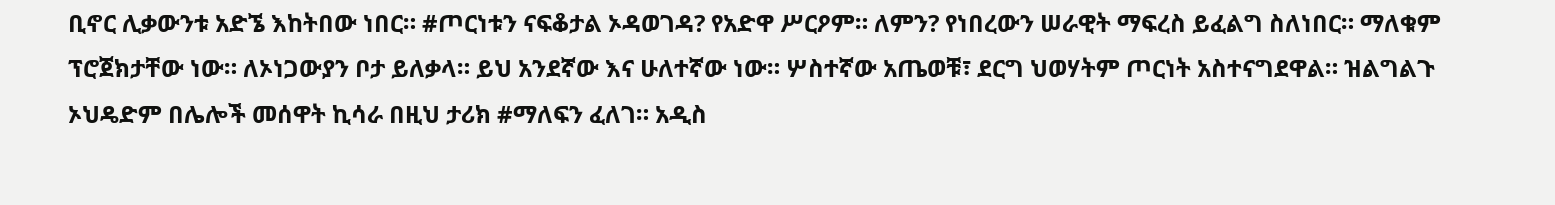ቢኖር ሊቃውንቱ አድኜ እከትበው ነበር። #ጦርነቱን ናፍቆታል ኦዳወገዳ? የአድዋ ሥርዖም። ለምን? የነበረውን ሠራዊት ማፍረስ ይፈልግ ስለነበር። ማለቁም ፕሮጀክታቸው ነው። ለኦነጋውያን ቦታ ይለቃላ። ይህ አንደኛው እና ሁለተኛው ነው። ሦስተኛው አጤወቹ፣ ደርግ ህወሃትም ጦርነት አስተናግደዋል። ዝልግልጉ ኦህዴድም በሌሎች መሰዋት ኪሳራ በዚህ ታሪክ #ማለፍን ፈለገ። አዲስ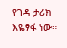የገዳ ታሪክ እዬፃፋ ነው።